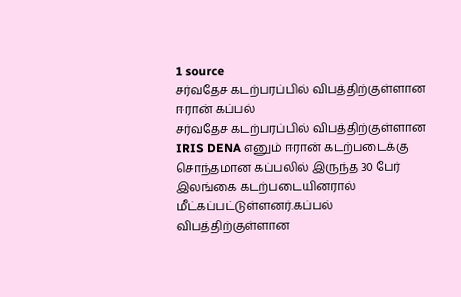1 source
சர்வதேச கடற்பரப்பில் விபத்திற்குள்ளான ஈரான் கப்பல்
சர்வதேச கடற்பரப்பில் விபத்திற்குள்ளான IRIS DENA எனும் ஈரான் கடற்படைக்கு சொந்தமான கப்பலில் இருந்த 30 பேர் இலங்கை கடற்படையினரால் மீட்கப்பட்டுள்ளனர்.கப்பல் விபத்திற்குள்ளான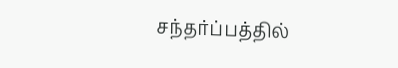சந்தர்ப்பத்தில்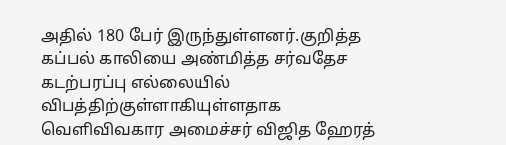அதில் 180 பேர் இருந்துள்ளனர்.குறித்த கப்பல் காலியை அண்மித்த சர்வதேச கடற்பரப்பு எல்லையில் விபத்திற்குள்ளாகியுள்ளதாக வௌிவிவகார அமைச்சர் விஜித ஹேரத்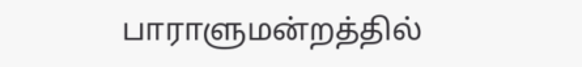பாராளுமன்றத்தில்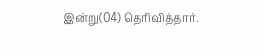இன்று(04) தெரிவித்தார்.